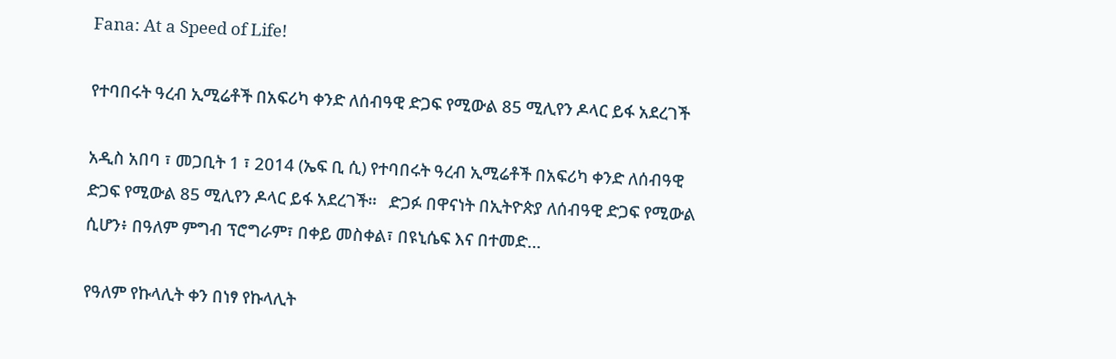Fana: At a Speed of Life!

የተባበሩት ዓረብ ኢሚሬቶች በአፍሪካ ቀንድ ለሰብዓዊ ድጋፍ የሚውል 85 ሚሊየን ዶላር ይፋ አደረገች

አዲስ አበባ ፣ መጋቢት 1 ፣ 2014 (ኤፍ ቢ ሲ) የተባበሩት ዓረብ ኢሚሬቶች በአፍሪካ ቀንድ ለሰብዓዊ ድጋፍ የሚውል 85 ሚሊየን ዶላር ይፋ አደረገች።   ድጋፉ በዋናነት በኢትዮጵያ ለሰብዓዊ ድጋፍ የሚውል ሲሆን፥ በዓለም ምግብ ፕሮግራም፣ በቀይ መስቀል፣ በዩኒሴፍ እና በተመድ…

የዓለም የኩላሊት ቀን በነፃ የኩላሊት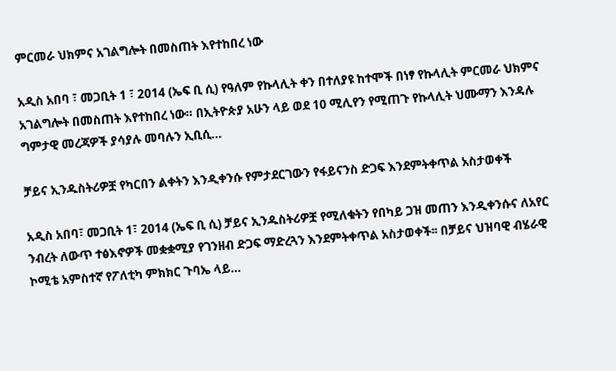ምርመራ ህክምና አገልግሎት በመስጠት እየተከበረ ነው

አዲስ አበባ ፣ መጋቢት 1 ፣ 2014 (ኤፍ ቢ ሲ) የዓለም የኩላሊት ቀን በተለያዩ ከተሞች በነፃ የኩላሊት ምርመራ ህክምና አገልግሎት በመስጠት እየተከበረ ነው። በኢትዮጵያ አሁን ላይ ወደ 10 ሚሊየን የሚጠጉ የኩላሊት ህሙማን እንዳሉ ግምታዊ መረጃዎች ያሳያሉ መባሉን ኢቢሲ…

ቻይና ኢንዱስትሪዎቿ የካርበን ልቀትን እንዲቀንሱ የምታደርገውን የፋይናንስ ድጋፍ እንደምትቀጥል አስታወቀች

አዲስ አበባ፣ መጋቢት 1፣ 2014 (ኤፍ ቢ ሲ) ቻይና ኢንዱስትሪዎቿ የሚለቁትን የበካይ ጋዝ መጠን እንዲቀንሱና ለአየር ንብረት ለውጥ ተፅእኖዎች መቋቋሚያ የገንዘብ ድጋፍ ማድረጓን እንደምትቀጥል አስታወቀች፡፡ በቻይና ህዝባዊ ብሄራዊ ኮሚቴ አምስተኛ የፖለቲካ ምክክር ጉባኤ ላይ…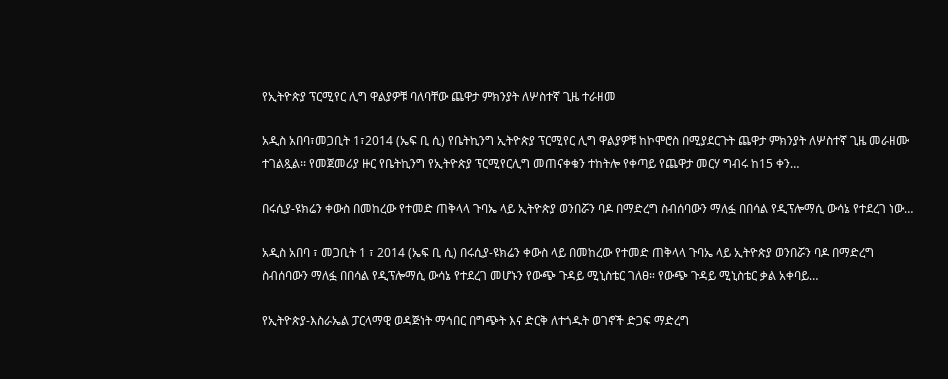የኢትዮጵያ ፕርሚየር ሊግ ዋልያዎቹ ባለባቸው ጨዋታ ምክንያት ለሦስተኛ ጊዜ ተራዘመ

አዲስ አበባ፣መጋቢት 1፣2014 (ኤፍ ቢ ሲ) የቤትኪንግ ኢትዮጵያ ፕርሚየር ሊግ ዋልያዎቹ ከኮሞሮስ በሚያደርጉት ጨዋታ ምክንያት ለሦስተኛ ጊዜ መራዘሙ ተገልጿል፡፡ የመጀመሪያ ዙር የቤትኪንግ የኢትዮጵያ ፕርሚየርሊግ መጠናቀቁን ተከትሎ የቀጣይ የጨዋታ መርሃ ግብሩ ከ15 ቀን…

በሩሲያ-ዩክሬን ቀውስ በመከረው የተመድ ጠቅላላ ጉባኤ ላይ ኢትዮጵያ ወንበሯን ባዶ በማድረግ ስብሰባውን ማለፏ በበሳል የዲፕሎማሲ ውሳኔ የተደረገ ነው…

አዲስ አበባ ፣ መጋቢት 1 ፣ 2014 (ኤፍ ቢ ሲ) በሩሲያ-ዩክሬን ቀውስ ላይ በመከረው የተመድ ጠቅላላ ጉባኤ ላይ ኢትዮጵያ ወንበሯን ባዶ በማድረግ ስብሰባውን ማለፏ በበሳል የዲፕሎማሲ ውሳኔ የተደረገ መሆኑን የውጭ ጉዳይ ሚኒስቴር ገለፀ። የውጭ ጉዳይ ሚኒስቴር ቃል አቀባይ…

የኢትዮጵያ-እስራኤል ፓርላማዊ ወዳጅነት ማኅበር በግጭት እና ድርቅ ለተጎዱት ወገኖች ድጋፍ ማድረግ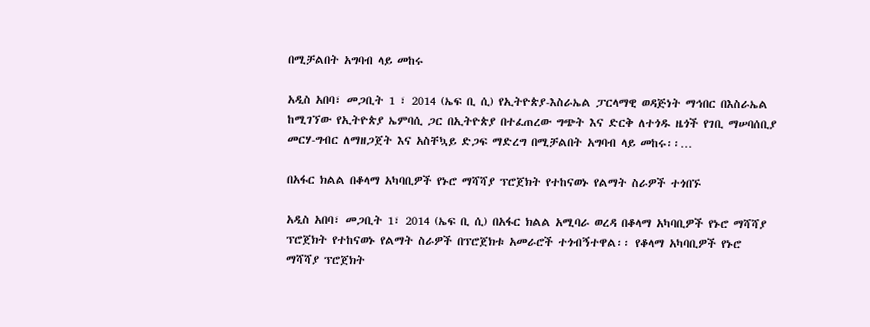በሚቻልበት አግባብ ላይ መከሩ

አዲስ አበባ፣ መጋቢት 1 ፣ 2014 (ኤፍ ቢ ሲ) የኢትዮጵያ-እስራኤል ፓርላማዊ ወዳጅነት ማኅበር በእስራኤል ከሚገኘው የኢትዮጵያ ኤምባሲ ጋር በኢትዮጵያ በተፈጠረው ግጭት እና ድርቅ ለተጎዱ ዜጎች የገቢ ማሠባሰቢያ መርሃ-ግብር ለማዘጋጀት እና አስቸኳይ ድጋፍ ማድረግ በሚቻልበት አግባብ ላይ መከሩ፡፡…

በአፋር ክልል በቆላማ አካባቢዎች የኑሮ ማሻሻያ ፕሮጀክት የተከናወኑ የልማት ስራዎች ተጎበኙ

አዲስ አበባ፣ መጋቢት 1፣ 2014 (ኤፍ ቢ ሲ) በአፋር ክልል አሚባራ ወረዳ በቆላማ አካባቢዎች የኑሮ ማሻሻያ ፕሮጀክት የተከናወኑ የልማት ስራዎች በፕሮጀክቱ አመራሮች ተጎብኝተዋል፡፡ የቆላማ አካባቢዎች የኑሮ ማሻሻያ ፕሮጀክት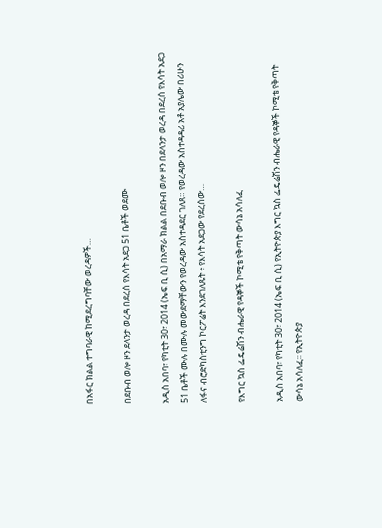በአፋር ክልል ተግባራዊ ከሚደረግባቸው ወረዳዎች…

በደቡብ ወሎ ዞን ደላንታ ወረዳ በደረሰ የእሳት አደጋ 51 ቤቶች ወደሙ

አዲስ አበባ፣ የካቲት 30፣ 2014 (ኤፍ ቢ ሲ) በአማራ ክልል በደቡብ ወሎ ዞን በደላንታ ወረዳ በደረሰ የእሳት አደጋ 51 ቤቶች ሙሉ በሙሉ መውደማቸውን የወረዳው አስተዳደር ገለጸ። የወረዳው አስተዳዳሪ አቶ አያሌው በሪሁን ለፋና ብሮድካስቲንግ ኮርፖሬት እንደገለጹት ፥ የእሳት አደጋው የደረሰው…

የእግር ኳስ ፌዴሬሽን ብሔራዊ የዳኞች ኮሚቴ የቅጣት ውሳኔ አሳለፈ

አዲስ አበባ፣ የካቲት 30፣ 2014 (ኤፍ ቢ ሲ) የኢትዮጵያ እግር ኳስ ፌዴሬሽን ብሔራዊ የዳኞች ኮሚቴ የቅጣት ውሳኔ አሳለፈ፡፡ የኢትዮጵያ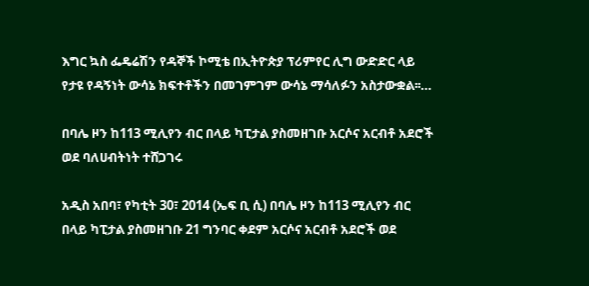እግር ኳስ ፌዴሬሽን የዳኞች ኮሚቴ በኢትዮጵያ ፕሪምየር ሊግ ውድድር ላይ የታዩ የዳኝነት ውሳኔ ክፍተቶችን በመገምገም ውሳኔ ማሳለፉን አስታውቋል፡፡…

በባሌ ዞን ከ113 ሚሊየን ብር በላይ ካፒታል ያስመዘገቡ አርሶና አርብቶ አደሮች ወደ ባለሀብትነት ተሸጋገሩ

አዲስ አበባ፣ የካቲት 30፣ 2014 (ኤፍ ቢ ሲ) በባሌ ዞን ከ113 ሚሊየን ብር በላይ ካፒታል ያስመዘገቡ 21 ግንባር ቀደም አርሶና አርብቶ አደሮች ወደ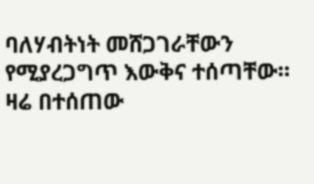ባለሃብትነት መሸጋገራቸውን የሚያረጋግጥ እውቅና ተሰጣቸው። ዛሬ በተሰጠው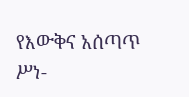የእውቅና አሰጣጥ ሥነ-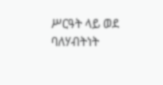ሥርዓት ላይ ወደ ባለሃብትነት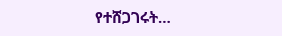የተሸጋገሩት…